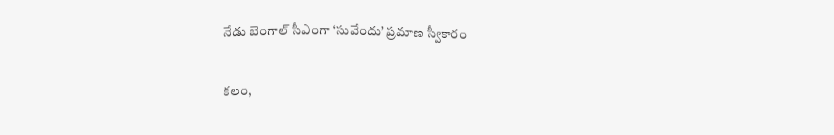నేడు బెంగాల్ సీఎంగా ‘సువేందు’ ప్రమాణ స్వీకారం

కలం,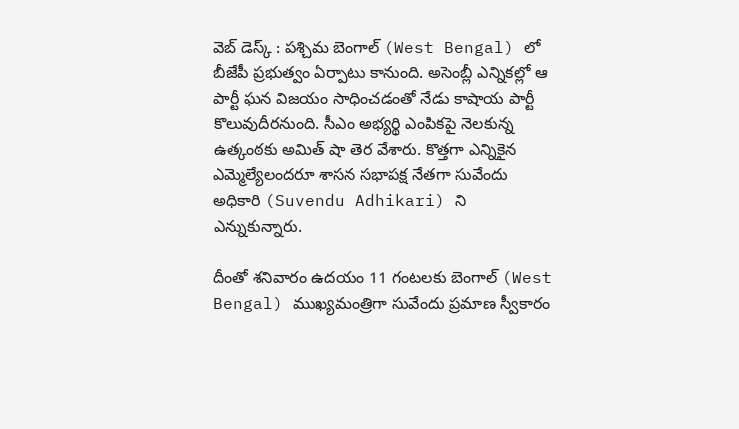వెబ్ డెస్క్ : పశ్చిమ బెంగాల్ (West Bengal) లో బీజేపీ ప్రభుత్వం ఏర్పాటు కానుంది. అసెంబ్లీ ఎన్నికల్లో ఆ పార్టీ ఘన విజయం సాధించడంతో నేడు కాషాయ పార్టీ కొలువుదీరనుంది. సీఎం అభ్యర్థి ఎంపికపై నెలకున్న ఉత్కంఠకు అమిత్ షా తెర వేశారు. కొత్తగా ఎన్నికైన ఎమ్మెల్యేలందరూ శాసన సభాపక్ష నేతగా సువేందు అధికారి (Suvendu Adhikari) ని ఎన్నుకున్నారు.

దీంతో శనివారం ఉదయం 11 గంటలకు బెంగాల్ (West Bengal) ముఖ్యమంత్రిగా సువేందు ప్రమాణ స్వీకారం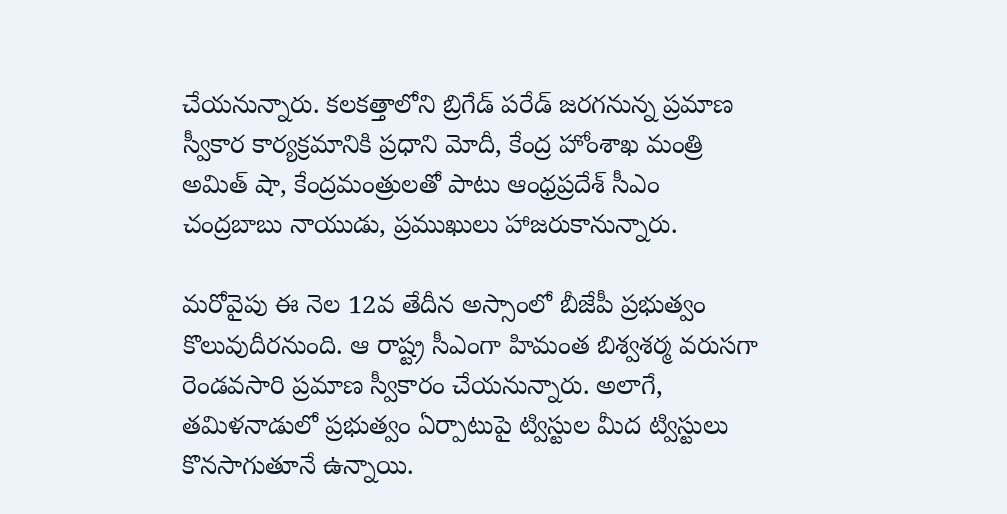చేయనున్నారు. కలకత్తాలోని బ్రిగేడ్ పరేడ్ జరగనున్న ప్రమాణ స్వీకార కార్యక్రమానికి ప్రధాని మోదీ, కేంద్ర హోంశాఖ మంత్రి అమిత్ షా, కేంద్రమంత్రులతో పాటు ఆంధ్రప్రదేశ్ సీఎం చంద్రబాబు నాయుడు, ప్రముఖులు హాజరుకానున్నారు.

మరోవైపు ఈ నెల 12వ తేదీన అస్సాంలో బీజేపీ ప్రభుత్వం కొలువుదీరనుంది. ఆ రాష్ట్ర సీఎంగా హిమంత బిశ్వశర్మ వరుసగా రెండవసారి ప్రమాణ స్వీకారం చేయనున్నారు. అలాగే, తమిళనాడులో ప్రభుత్వం ఏర్పాటుపై ట్విస్టుల మీద ట్విస్టులు కొనసాగుతూనే ఉన్నాయి.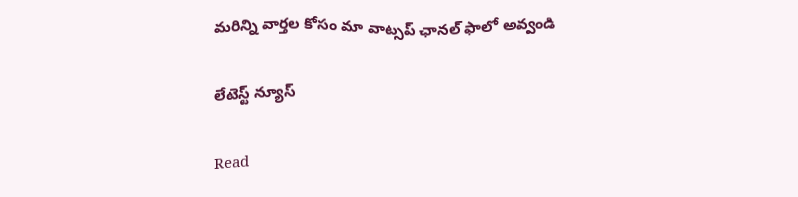మ‌రిన్ని వార్త‌ల కోసం మా వాట్స‌ప్ ఛాన‌ల్ ఫాలో అవ్వండి

లేటెస్ట్ న్యూస్‌

Read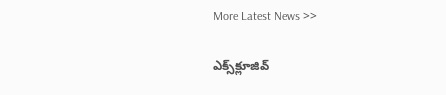More Latest News >>

ఎక్స్‌క్లూజివ్‌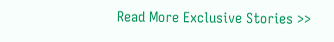Read More Exclusive Stories >>